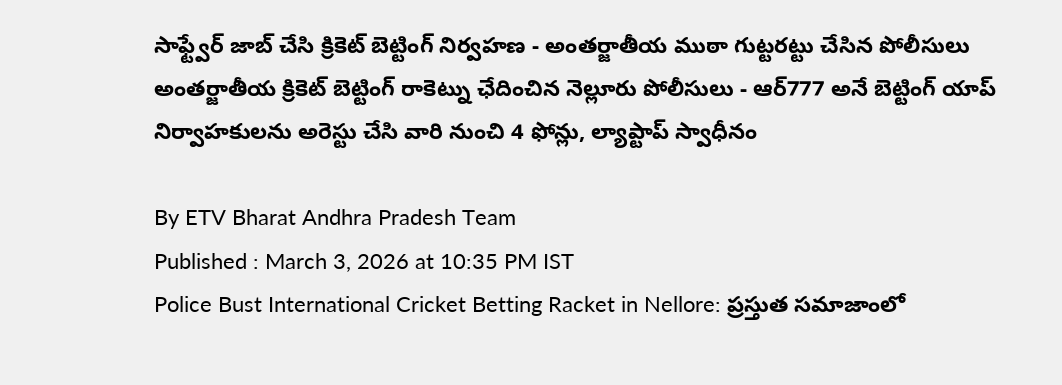సాఫ్ట్వేర్ జాబ్ చేసి క్రికెట్ బెట్టింగ్ నిర్వహణ - అంతర్జాతీయ ముఠా గుట్టరట్టు చేసిన పోలీసులు
అంతర్జాతీయ క్రికెట్ బెట్టింగ్ రాకెట్ను ఛేదించిన నెల్లూరు పోలీసులు - ఆర్777 అనే బెట్టింగ్ యాప్ నిర్వాహకులను అరెస్టు చేసి వారి నుంచి 4 ఫోన్లు, ల్యాప్టాప్ స్వాధీనం

By ETV Bharat Andhra Pradesh Team
Published : March 3, 2026 at 10:35 PM IST
Police Bust International Cricket Betting Racket in Nellore: ప్రస్తుత సమాజాంలో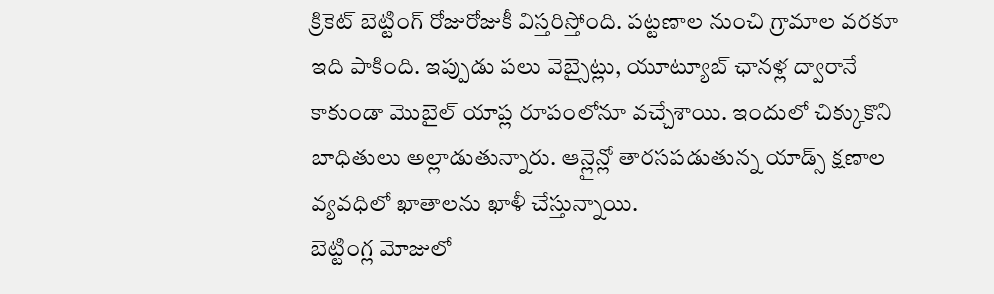క్రికెట్ బెట్టింగ్ రోజురోజుకీ విస్తరిస్తోంది. పట్టణాల నుంచి గ్రామాల వరకూ ఇది పాకింది. ఇప్పుడు పలు వెబ్సైట్లు, యూట్యూబ్ ఛానళ్ల ద్వారానే కాకుండా మొబైల్ యాప్ల రూపంలోనూ వచ్చేశాయి. ఇందులో చిక్కుకొని బాధితులు అల్లాడుతున్నారు. ఆన్లైన్లో తారసపడుతున్న యాడ్స్ క్షణాల వ్యవధిలో ఖాతాలను ఖాళీ చేస్తున్నాయి.
బెట్టింగ్ల మోజులో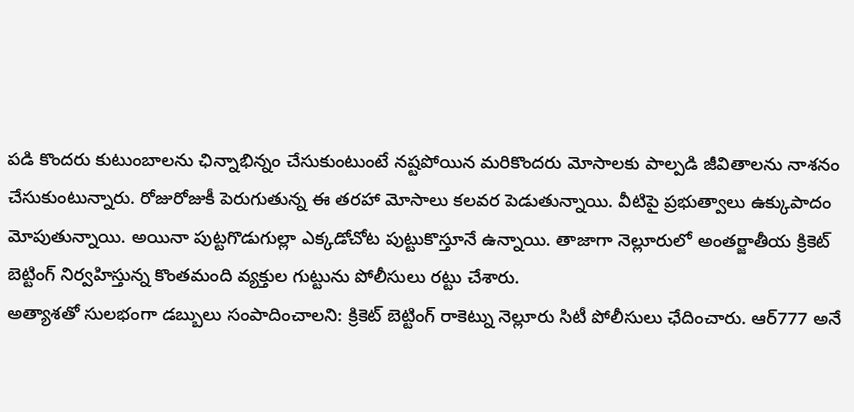పడి కొందరు కుటుంబాలను ఛిన్నాభిన్నం చేసుకుంటుంటే నష్టపోయిన మరికొందరు మోసాలకు పాల్పడి జీవితాలను నాశనం చేసుకుంటున్నారు. రోజురోజుకీ పెరుగుతున్న ఈ తరహా మోసాలు కలవర పెడుతున్నాయి. వీటిపై ప్రభుత్వాలు ఉక్కుపాదం మోపుతున్నాయి. అయినా పుట్టగొడుగుల్లా ఎక్కడోచోట పుట్టుకొస్తూనే ఉన్నాయి. తాజాగా నెల్లూరులో అంతర్జాతీయ క్రికెట్ బెట్టింగ్ నిర్వహిస్తున్న కొంతమంది వ్యక్తుల గుట్టును పోలీసులు రట్టు చేశారు.
అత్యాశతో సులభంగా డబ్బులు సంపాదించాలని: క్రికెట్ బెట్టింగ్ రాకెట్ను నెల్లూరు సిటీ పోలీసులు ఛేదించారు. ఆర్777 అనే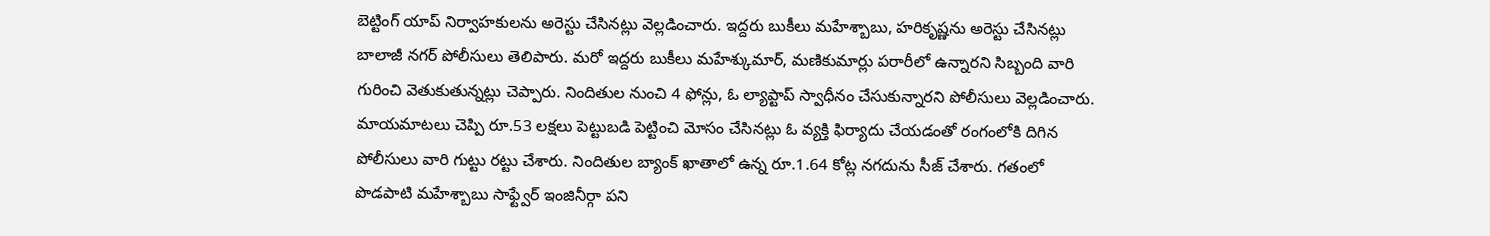బెట్టింగ్ యాప్ నిర్వాహకులను అరెస్టు చేసినట్లు వెల్లడించారు. ఇద్దరు బుకీలు మహేశ్బాబు, హరికృష్ణను అరెస్టు చేసినట్లు బాలాజీ నగర్ పోలీసులు తెలిపారు. మరో ఇద్దరు బుకీలు మహేశ్కుమార్, మణికుమార్లు పరారీలో ఉన్నారని సిబ్బంది వారి గురించి వెతుకుతున్నట్లు చెప్పారు. నిందితుల నుంచి 4 ఫోన్లు, ఓ ల్యాప్టాప్ స్వాధీనం చేసుకున్నారని పోలీసులు వెల్లడించారు.
మాయమాటలు చెప్పి రూ.53 లక్షలు పెట్టుబడి పెట్టించి మోసం చేసినట్లు ఓ వ్యక్తి ఫిర్యాదు చేయడంతో రంగంలోకి దిగిన పోలీసులు వారి గుట్టు రట్టు చేశారు. నిందితుల బ్యాంక్ ఖాతాలో ఉన్న రూ.1.64 కోట్ల నగదును సీజ్ చేశారు. గతంలో పొడపాటి మహేశ్బాబు సాఫ్ట్వేర్ ఇంజినీర్గా పని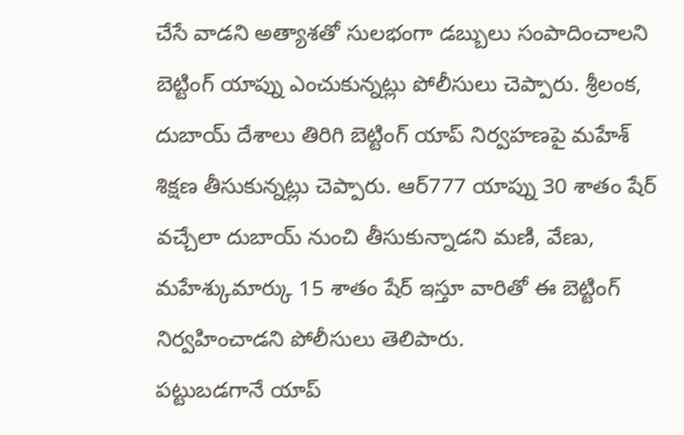చేసే వాడని అత్యాశతో సులభంగా డబ్బులు సంపాదించాలని బెట్టింగ్ యాప్ను ఎంచుకున్నట్లు పోలీసులు చెప్పారు. శ్రీలంక, దుబాయ్ దేశాలు తిరిగి బెట్టింగ్ యాప్ నిర్వహణపై మహేశ్ శిక్షణ తీసుకున్నట్లు చెప్పారు. ఆర్777 యాప్ను 30 శాతం షేర్ వచ్చేలా దుబాయ్ నుంచి తీసుకున్నాడని మణి, వేణు, మహేశ్కుమార్కు 15 శాతం షేర్ ఇస్తూ వారితో ఈ బెట్టింగ్ నిర్వహించాడని పోలీసులు తెలిపారు.
పట్టుబడగానే యాప్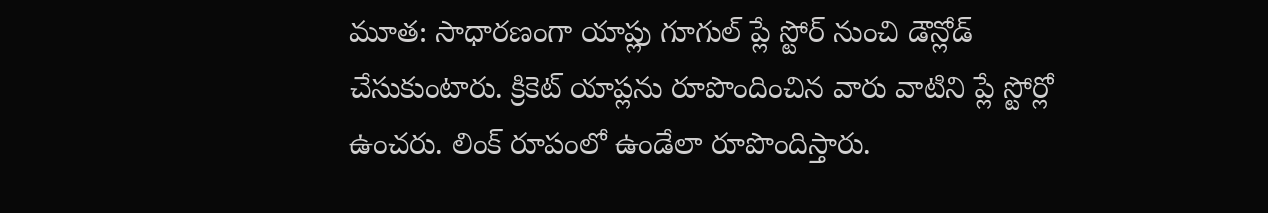మూత: సాధారణంగా యాప్లు గూగుల్ ప్లే స్టోర్ నుంచి డౌన్లోడ్ చేసుకుంటారు. క్రికెట్ యాప్లను రూపొందించిన వారు వాటిని ప్లే స్టోర్లో ఉంచరు. లింక్ రూపంలో ఉండేలా రూపొందిస్తారు.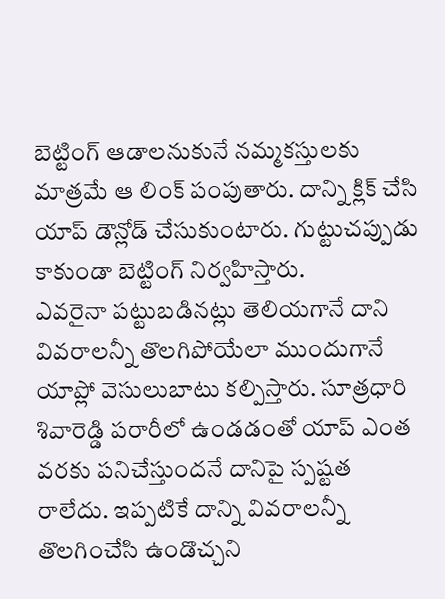బెట్టింగ్ ఆడాలనుకునే నమ్మకస్తులకు మాత్రమే ఆ లింక్ పంపుతారు. దాన్ని క్లిక్ చేసి యాప్ డౌన్లోడ్ చేసుకుంటారు. గుట్టుచప్పుడు కాకుండా బెట్టింగ్ నిర్వహిస్తారు.
ఎవరైనా పట్టుబడినట్లు తెలియగానే దాని వివరాలన్నీ తొలగిపోయేలా ముందుగానే యాప్లో వెసులుబాటు కల్పిస్తారు. సూత్రధారి శివారెడ్డి పరారీలో ఉండడంతో యాప్ ఎంత వరకు పనిచేస్తుందనే దానిపై స్పష్టత రాలేదు. ఇప్పటికే దాన్ని వివరాలన్నీ తొలగించేసి ఉండొచ్చని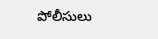పోలీసులు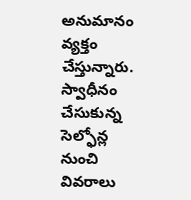అనుమానం వ్యక్తం చేస్తున్నారు. స్వాధీనం చేసుకున్న సెల్ఫోన్ల నుంచి వివరాలు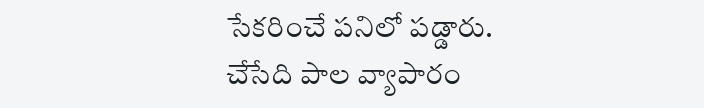సేకరించే పనిలో పడ్డారు.
చేసేది పాల వ్యాపారం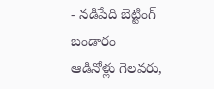- నడిపేది బెట్టింగ్ బండారం
ఆడినోళ్లు గెలవరు,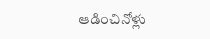ఆడించినోళ్లు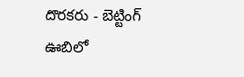దొరకరు - బెట్టింగ్ ఊబిలో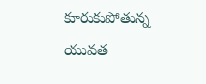కూరుకుపోతున్న యువత